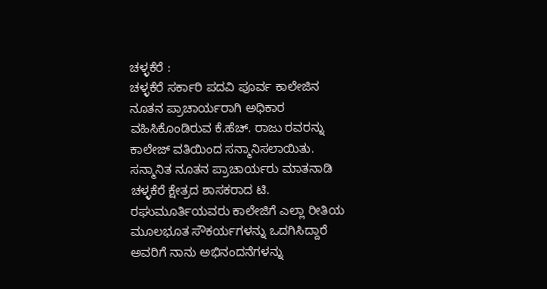ಚಳ್ಳಕೆರೆ :
ಚಳ್ಳಕೆರೆ ಸರ್ಕಾರಿ ಪದವಿ ಪೂರ್ವ ಕಾಲೇಜಿನ ನೂತನ ಪ್ರಾಚಾರ್ಯರಾಗಿ ಅಧಿಕಾರ ವಹಿಸಿಕೊಂಡಿರುವ ಕೆ.ಹೆಚ್. ರಾಜು ರವರನ್ನು ಕಾಲೇಜ್ ವತಿಯಿಂದ ಸನ್ಮಾನಿಸಲಾಯಿತು.
ಸನ್ಮಾನಿತ ನೂತನ ಪ್ರಾಚಾರ್ಯರು ಮಾತನಾಡಿ
ಚಳ್ಳಕೆರೆ ಕ್ಷೇತ್ರದ ಶಾಸಕರಾದ ಟಿ. ರಘುಮೂರ್ತಿಯವರು ಕಾಲೇಜಿಗೆ ಎಲ್ಲಾ ರೀತಿಯ ಮೂಲಭೂತ ಸೌಕರ್ಯಗಳನ್ನು ಒದಗಿಸಿದ್ದಾರೆ ಅವರಿಗೆ ನಾನು ಅಭಿನಂದನೆಗಳನ್ನು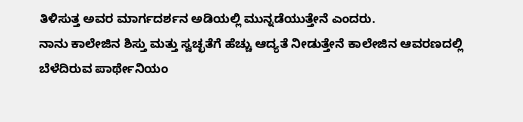ತಿಳಿಸುತ್ತ ಅವರ ಮಾರ್ಗದರ್ಶನ ಅಡಿಯಲ್ಲಿ ಮುನ್ನಡೆಯುತ್ತೇನೆ ಎಂದರು.
ನಾನು ಕಾಲೇಜಿನ ಶಿಸ್ತು ಮತ್ತು ಸ್ವಚ್ಛತೆಗೆ ಹೆಚ್ಚು ಆದ್ಯತೆ ನೀಡುತ್ತೇನೆ ಕಾಲೇಜಿನ ಆವರಣದಲ್ಲಿ ಬೆಳೆದಿರುವ ಪಾರ್ಥೇನಿಯಂ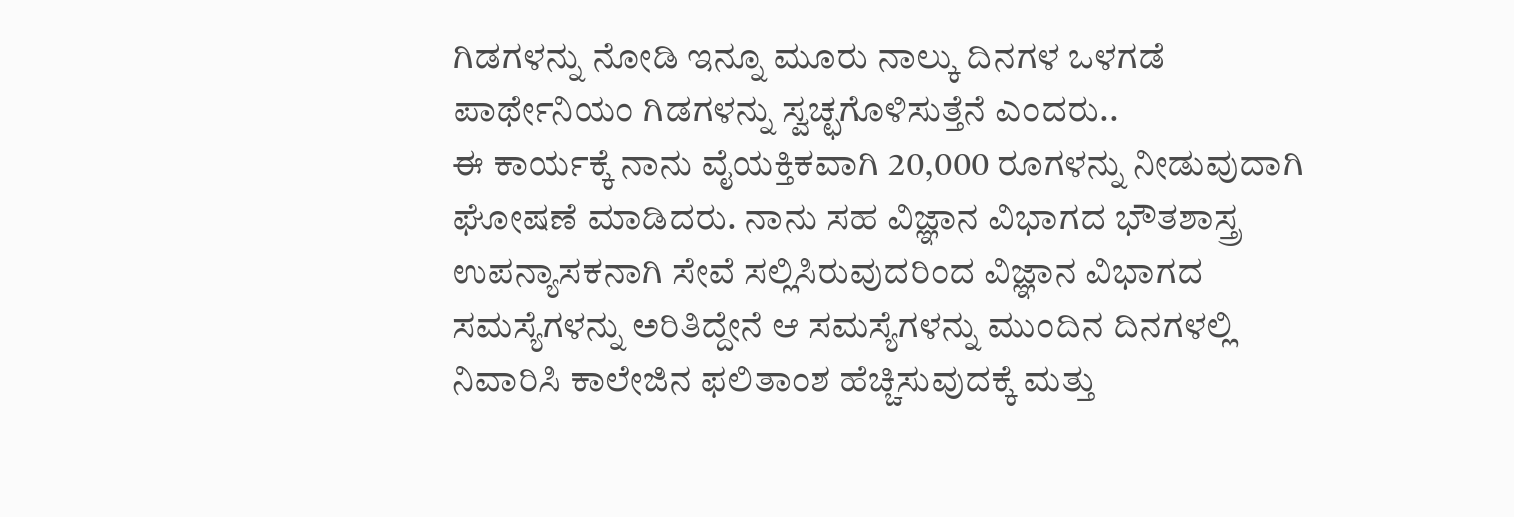ಗಿಡಗಳನ್ನು ನೋಡಿ ಇನ್ನೂ ಮೂರು ನಾಲ್ಕು ದಿನಗಳ ಒಳಗಡೆ ಪಾರ್ಥೇನಿಯಂ ಗಿಡಗಳನ್ನು ಸ್ವಚ್ಛಗೊಳಿಸುತ್ತೆನೆ ಎಂದರು..
ಈ ಕಾರ್ಯಕ್ಕೆ ನಾನು ವೈಯಕ್ತಿಕವಾಗಿ 20,000 ರೂಗಳನ್ನು ನೀಡುವುದಾಗಿ ಘೋಷಣೆ ಮಾಡಿದರು. ನಾನು ಸಹ ವಿಜ್ಞಾನ ವಿಭಾಗದ ಭೌತಶಾಸ್ತ್ರ ಉಪನ್ಯಾಸಕನಾಗಿ ಸೇವೆ ಸಲ್ಲಿಸಿರುವುದರಿಂದ ವಿಜ್ಞಾನ ವಿಭಾಗದ ಸಮಸ್ಯೆಗಳನ್ನು ಅರಿತಿದ್ದೇನೆ ಆ ಸಮಸ್ಯೆಗಳನ್ನು ಮುಂದಿನ ದಿನಗಳಲ್ಲಿ ನಿವಾರಿಸಿ ಕಾಲೇಜಿನ ಫಲಿತಾಂಶ ಹೆಚ್ಚಿಸುವುದಕ್ಕೆ ಮತ್ತು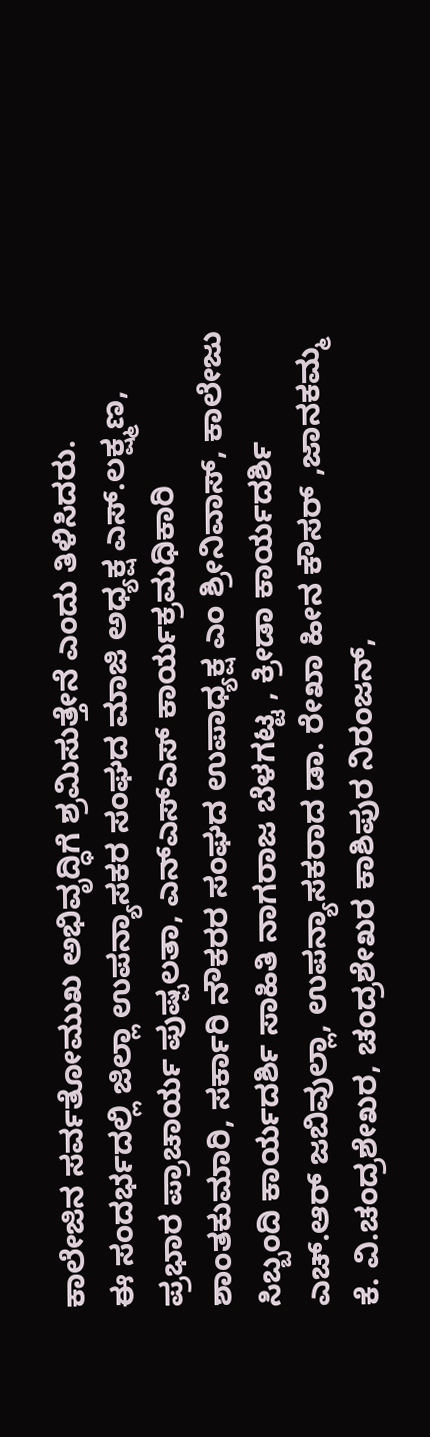ಕಾಲೇಜಿನ ಸರ್ವತೋಮುಖ ಅಭಿವೃದ್ಧಿಗೆ ಶ್ರಮಿಸುತ್ತೇನೆ ಎಂದು ತಿಳಿಸಿದರು.
ಈ ಸಂದರ್ಭದಲ್ಲಿ ಜಿಲ್ಲಾ ಉಪನ್ಯಾಸಕರ ಸಂಘದ ಮಾಜಿ ಅಧ್ಯಕ್ಷ ಎಸ್.ಲಕ್ಷ್ಮಣ, ಪ್ರಭಾರ ಪ್ರಾಚಾರ್ಯ ಪುಷ್ಪಲತಾ, ಎನ್ಎಸ್ಎಸ್ ಕಾರ್ಯಕ್ರಮಧಿಕಾರಿ ಶಾಂತಕುಮಾರಿ, ಸರ್ಕಾರಿ ನೌಕರರ ಸಂಘದ ಉಪಾಧ್ಯಕ್ಷ ಎಂ ಶ್ರೀನಿವಾಸ್, ಕಾಲೇಜು ಸಿಬ್ಬಂದಿ ಕಾರ್ಯದರ್ಶಿ ಸಾಹಿತಿ ನಾಗರಾಜ ಬೆಳಗಟ್ಟ , ಕ್ರೀಡಾ ಕಾರ್ಯದರ್ಶಿ ಎಚ್.ಆರ್ ಜಬಿವುಲ್ಲಾ, ಉಪನ್ಯಾಸಕರಾದ ಡಾ. ರೇಖಾ ಹೀನ ಕೌಸರ್ ,ಜಾನಕಮ್ಮ ಕೆ. ವಿ.ಚಂದ್ರಶೇಖರ, ಚಂದ್ರಶೇಖರ ಕಾಶಿಪುರ ನಿರಂಜನ್,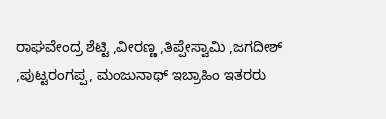ರಾಘವೇಂದ್ರ ಶೆಟ್ಟಿ ,ವೀರಣ್ಣ ,ತಿಪ್ಪೇಸ್ವಾಮಿ ,ಜಗದೀಶ್ ,ಪುಟ್ಟರಂಗಪ್ಪ, ಮಂಜುನಾಥ್ ಇಬ್ರಾಹಿಂ ಇತರರು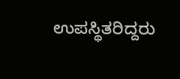ಉಪಸ್ಥಿತರಿದ್ದರು